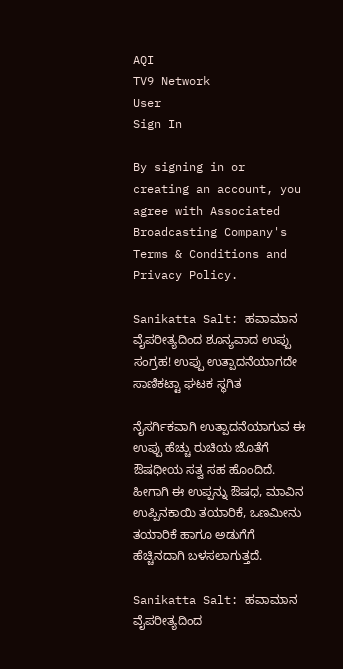AQI
TV9 Network
User
Sign In

By signing in or creating an account, you agree with Associated Broadcasting Company's Terms & Conditions and Privacy Policy.

Sanikatta Salt: ಹವಾಮಾನ ವೈಪರೀತ್ಯದಿಂದ ಶೂನ್ಯವಾದ ಉಪ್ಪು ಸಂಗ್ರಹ! ಉಪ್ಪು ಉತ್ಪಾದನೆಯಾಗದೇ ಸಾಣಿಕಟ್ಟಾ ಘಟಕ ಸ್ಥಗಿತ

ನೈಸರ್ಗಿಕವಾಗಿ ಉತ್ಪಾದನೆಯಾಗುವ ಈ ಉಪ್ಪು ಹೆಚ್ಚು ರುಚಿಯ ಜೊತೆಗೆ ಔಷಧೀಯ ಸತ್ವ ಸಹ ಹೊಂದಿದೆ. ಹೀಗಾಗಿ ಈ ಉಪ್ಪನ್ನು ಔಷಧ, ಮಾವಿನ ಉಪ್ಪಿನಕಾಯಿ ತಯಾರಿಕೆ, ಒಣಮೀನು ತಯಾರಿಕೆ ಹಾಗೂ ಅಡುಗೆಗೆ ಹೆಚ್ಚಿನದಾಗಿ ಬಳಸಲಾಗುತ್ತದೆ.

Sanikatta Salt: ಹವಾಮಾನ ವೈಪರೀತ್ಯದಿಂದ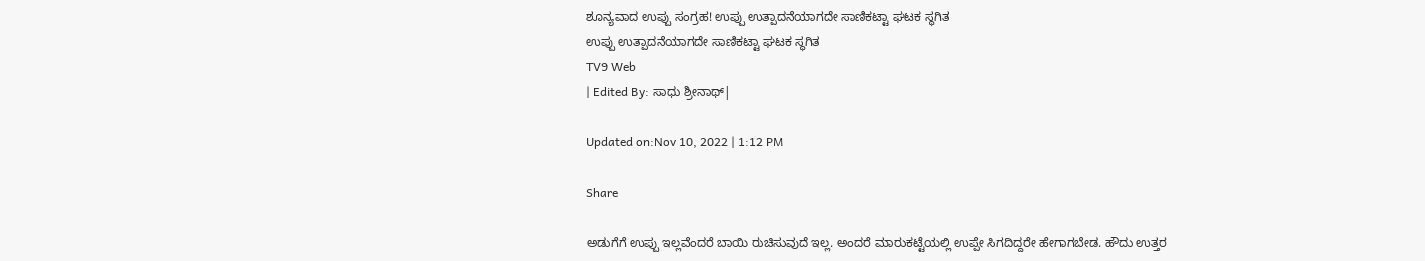ಶೂನ್ಯವಾದ ಉಪ್ಪು ಸಂಗ್ರಹ! ಉಪ್ಪು ಉತ್ಪಾದನೆಯಾಗದೇ ಸಾಣಿಕಟ್ಟಾ ಘಟಕ ಸ್ಥಗಿತ
ಉಪ್ಪು ಉತ್ಪಾದನೆಯಾಗದೇ ಸಾಣಿಕಟ್ಟಾ ಘಟಕ ಸ್ಥಗಿತ
TV9 Web
| Edited By: ಸಾಧು ಶ್ರೀನಾಥ್|

Updated on:Nov 10, 2022 | 1:12 PM

Share

ಅಡುಗೆಗೆ ಉಪ್ಪು ಇಲ್ಲವೆಂದರೆ ಬಾಯಿ ರುಚಿಸುವುದೆ ಇಲ್ಲ. ಅಂದರೆ ಮಾರುಕಟ್ಟೆಯಲ್ಲಿ ಉಪ್ಪೇ ಸಿಗದಿದ್ದರೇ ಹೇಗಾಗಬೇಡ. ಹೌದು ಉತ್ತರ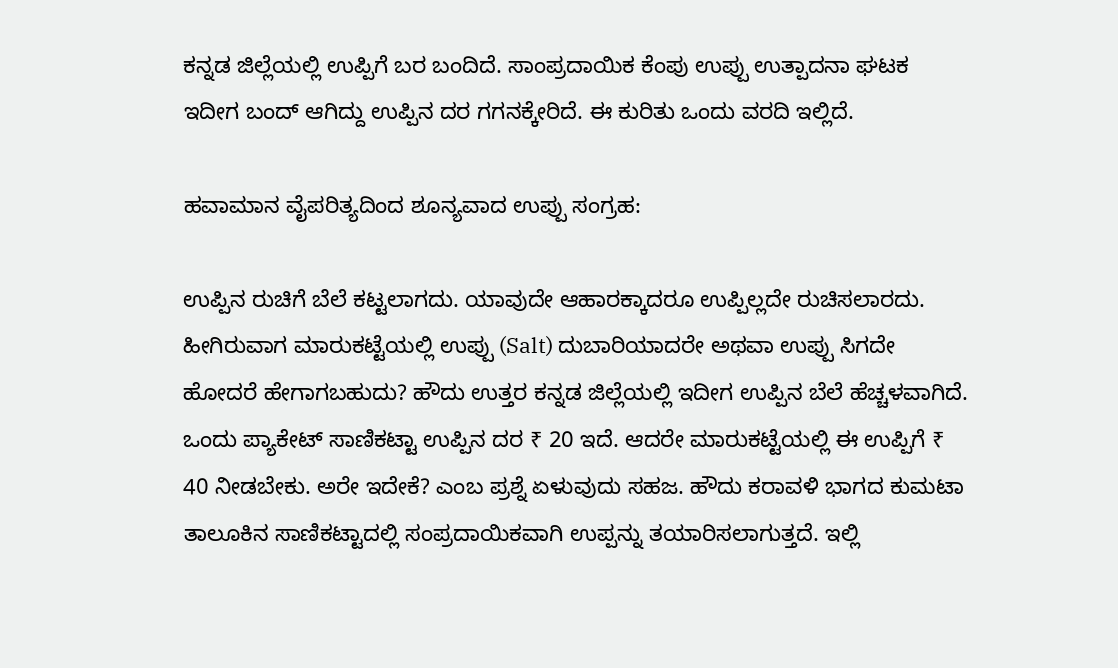ಕನ್ನಡ ಜಿಲ್ಲೆಯಲ್ಲಿ ಉಪ್ಪಿಗೆ ಬರ ಬಂದಿದೆ. ಸಾಂಪ್ರದಾಯಿಕ ಕೆಂಪು ಉಪ್ಪು ಉತ್ಪಾದನಾ ಘಟಕ ಇದೀಗ ಬಂದ್ ಆಗಿದ್ದು ಉಪ್ಪಿನ ದರ ಗಗನಕ್ಕೇರಿದೆ. ಈ ಕುರಿತು ಒಂದು ವರದಿ ಇಲ್ಲಿದೆ.

ಹವಾಮಾನ ವೈಪರಿತ್ಯದಿಂದ ಶೂನ್ಯವಾದ ಉಪ್ಪು ಸಂಗ್ರಹ:

ಉಪ್ಪಿನ ರುಚಿಗೆ ಬೆಲೆ ಕಟ್ಟಲಾಗದು. ಯಾವುದೇ ಆಹಾರಕ್ಕಾದರೂ ಉಪ್ಪಿಲ್ಲದೇ ರುಚಿಸಲಾರದು. ಹೀಗಿರುವಾಗ ಮಾರುಕಟ್ಟೆಯಲ್ಲಿ ಉಪ್ಪು (Salt) ದುಬಾರಿಯಾದರೇ ಅಥವಾ ಉಪ್ಪು ಸಿಗದೇ ಹೋದರೆ ಹೇಗಾಗಬಹುದು? ಹೌದು ಉತ್ತರ ಕನ್ನಡ ಜಿಲ್ಲೆಯಲ್ಲಿ ಇದೀಗ ಉಪ್ಪಿನ ಬೆಲೆ ಹೆಚ್ಚಳವಾಗಿದೆ. ಒಂದು ಪ್ಯಾಕೇಟ್‌ ಸಾಣಿಕಟ್ಟಾ ಉಪ್ಪಿನ ದರ ₹ 20 ಇದೆ. ಆದರೇ ಮಾರುಕಟ್ಟೆಯಲ್ಲಿ ಈ ಉಪ್ಪಿಗೆ ₹ 40 ನೀಡಬೇಕು. ಅರೇ ಇದೇಕೆ? ಎಂಬ ಪ್ರಶ್ನೆ ಏಳುವುದು ಸಹಜ. ಹೌದು ಕರಾವಳಿ ಭಾಗದ ಕುಮಟಾ ತಾಲೂಕಿನ ಸಾಣಿಕಟ್ಟಾದಲ್ಲಿ ಸಂಪ್ರದಾಯಿಕವಾಗಿ ಉಪ್ಪನ್ನು ತಯಾರಿಸಲಾಗುತ್ತದೆ. ಇಲ್ಲಿ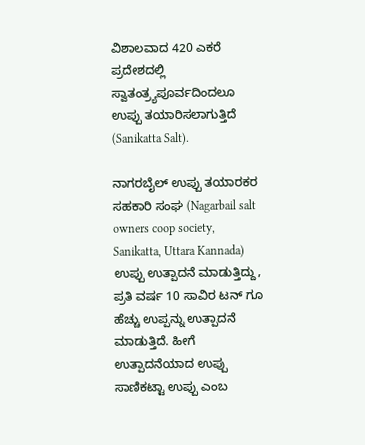ವಿಶಾಲವಾದ 420 ಎಕರೆ ಪ್ರದೇಶದಲ್ಲಿ ಸ್ವಾತಂತ್ರ್ಯಪೂರ್ವದಿಂದಲೂ ಉಪ್ಪು ತಯಾರಿಸಲಾಗುತ್ತಿದೆ (Sanikatta Salt).

ನಾಗರಬೈಲ್ ಉಪ್ಪು ತಯಾರಕರ ಸಹಕಾರಿ ಸಂಘ (Nagarbail salt owners coop society, Sanikatta, Uttara Kannada) ಉಪ್ಪು ಉತ್ಪಾದನೆ ಮಾಡುತ್ತಿದ್ದು, ಪ್ರತಿ ವರ್ಷ 10 ಸಾವಿರ ಟನ್ ಗೂ ಹೆಚ್ಚು ಉಪ್ಪನ್ನು ಉತ್ಪಾದನೆ ಮಾಡುತ್ತಿದೆ. ಹೀಗೆ ಉತ್ಪಾದನೆಯಾದ ಉಪ್ಪು ಸಾಣಿಕಟ್ಟಾ ಉಪ್ಪು ಎಂಬ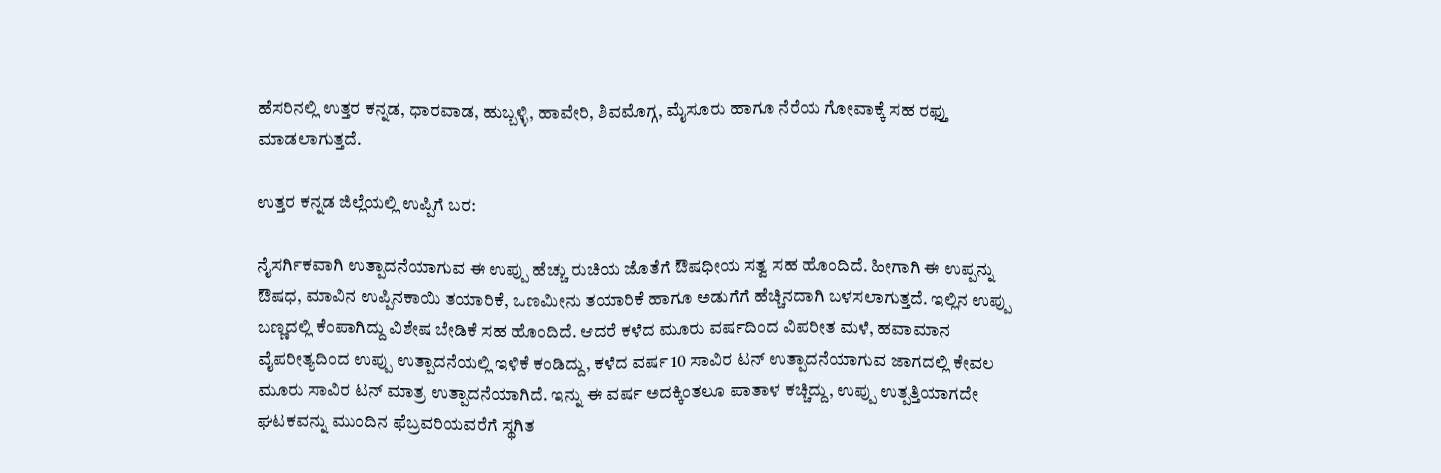ಹೆಸರಿನಲ್ಲಿ ಉತ್ತರ ಕನ್ನಡ, ಧಾರವಾಡ, ಹುಬ್ಬಳ್ಳಿ, ಹಾವೇರಿ, ಶಿವಮೊಗ್ಗ, ಮೈಸೂರು ಹಾಗೂ ನೆರೆಯ ಗೋವಾಕ್ಕೆ ಸಹ ರಫ್ತು ಮಾಡಲಾಗುತ್ತದೆ.

ಉತ್ತರ ಕನ್ನಡ ಜಿಲ್ಲೆಯಲ್ಲಿ ಉಪ್ಪಿಗೆ ಬರ:

ನೈಸರ್ಗಿಕವಾಗಿ ಉತ್ಪಾದನೆಯಾಗುವ ಈ ಉಪ್ಪು ಹೆಚ್ಚು ರುಚಿಯ ಜೊತೆಗೆ ಔಷಧೀಯ ಸತ್ವ ಸಹ ಹೊಂದಿದೆ. ಹೀಗಾಗಿ ಈ ಉಪ್ಪನ್ನು ಔಷಧ, ಮಾವಿನ ಉಪ್ಪಿನಕಾಯಿ ತಯಾರಿಕೆ, ಒಣಮೀನು ತಯಾರಿಕೆ ಹಾಗೂ ಅಡುಗೆಗೆ ಹೆಚ್ಚಿನದಾಗಿ ಬಳಸಲಾಗುತ್ತದೆ. ಇಲ್ಲಿನ ಉಪ್ಪು ಬಣ್ಣದಲ್ಲಿ ಕೆಂಪಾಗಿದ್ದು ವಿಶೇಷ ಬೇಡಿಕೆ ಸಹ ಹೊಂದಿದೆ. ಆದರೆ ಕಳೆದ ಮೂರು ವರ್ಷದಿಂದ ವಿಪರೀತ ಮಳೆ, ಹವಾಮಾನ ವೈಪರೀತ್ಯದಿಂದ ಉಪ್ಪು ಉತ್ಪಾದನೆಯಲ್ಲಿ ಇಳಿಕೆ ಕಂಡಿದ್ದು, ಕಳೆದ ವರ್ಷ 10 ಸಾವಿರ ಟನ್ ಉತ್ಪಾದನೆಯಾಗುವ ಜಾಗದಲ್ಲಿ ಕೇವಲ ಮೂರು ಸಾವಿರ ಟನ್ ಮಾತ್ರ ಉತ್ಪಾದನೆಯಾಗಿದೆ. ಇನ್ನು ಈ ವರ್ಷ ಅದಕ್ಕಿಂತಲೂ ಪಾತಾಳ ಕಚ್ಚಿದ್ದು, ಉಪ್ಪು ಉತ್ಪತ್ತಿಯಾಗದೇ ಘಟಕವನ್ನು ಮುಂದಿನ ಫೆಬ್ರವರಿಯವರೆಗೆ ಸ್ಥಗಿತ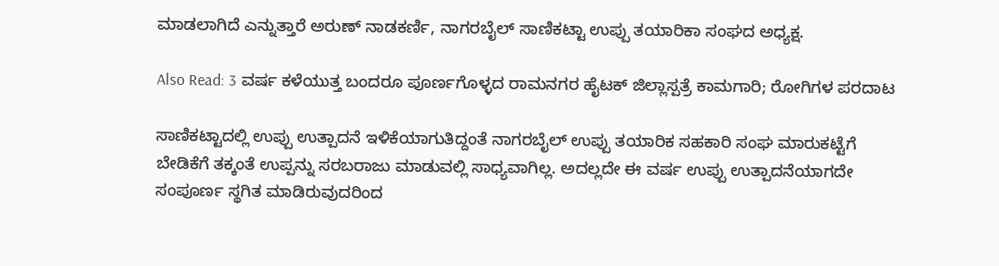ಮಾಡಲಾಗಿದೆ ಎನ್ನುತ್ತಾರೆ ಅರುಣ್ ನಾಡಕರ್ಣಿ, ನಾಗರಬೈಲ್ ಸಾಣಿಕಟ್ಟಾ ಉಪ್ಪು ತಯಾರಿಕಾ ಸಂಘದ ಅಧ್ಯಕ್ಷ.

Also Read: 3 ವರ್ಷ ಕಳೆಯುತ್ತ ಬಂದರೂ ಪೂರ್ಣಗೊಳ್ಳದ ರಾಮನಗರ ಹೈಟಕ್ ಜಿಲ್ಲಾಸ್ಪತ್ರೆ ಕಾಮಗಾರಿ; ರೋಗಿಗಳ ಪರದಾಟ

ಸಾಣಿಕಟ್ಟಾದಲ್ಲಿ ಉಪ್ಪು ಉತ್ಪಾದನೆ ಇಳಿಕೆಯಾಗುತಿದ್ದಂತೆ ನಾಗರಬೈಲ್ ಉಪ್ಪು ತಯಾರಿಕ ಸಹಕಾರಿ ಸಂಘ ಮಾರುಕಟ್ಟೆಗೆ ಬೇಡಿಕೆಗೆ ತಕ್ಕಂತೆ ಉಪ್ಪನ್ನು ಸರಬರಾಜು ಮಾಡುವಲ್ಲಿ ಸಾಧ್ಯವಾಗಿಲ್ಲ. ಅದಲ್ಲದೇ ಈ ವರ್ಷ ಉಪ್ಪು ಉತ್ಪಾದನೆಯಾಗದೇ ಸಂಪೂರ್ಣ ಸ್ಥಗಿತ ಮಾಡಿರುವುದರಿಂದ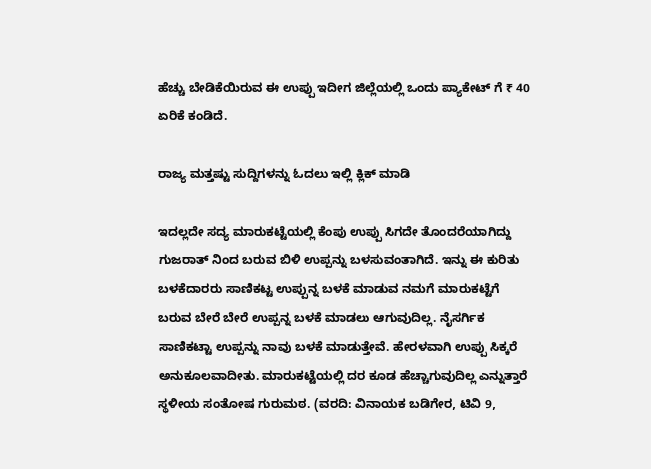ಹೆಚ್ಚು ಬೇಡಿಕೆಯಿರುವ ಈ ಉಪ್ಪು ಇದೀಗ ಜಿಲ್ಲೆಯಲ್ಲಿ ಒಂದು ಪ್ಯಾಕೇಟ್ ಗೆ ₹ 40 ಏರಿಕೆ ಕಂಡಿದೆ.

ರಾಜ್ಯ ಮತ್ತಷ್ಟು ಸುದ್ದಿಗಳನ್ನು ಓದಲು ಇಲ್ಲಿ ಕ್ಲಿಕ್ ಮಾಡಿ

ಇದಲ್ಲದೇ ಸದ್ಯ ಮಾರುಕಟ್ಟೆಯಲ್ಲಿ ಕೆಂಪು ಉಪ್ಪು ಸಿಗದೇ ತೊಂದರೆಯಾಗಿದ್ದು ಗುಜರಾತ್ ನಿಂದ ಬರುವ ಬಿಳಿ ಉಪ್ಪನ್ನು ಬಳಸುವಂತಾಗಿದೆ. ಇನ್ನು ಈ ಕುರಿತು ಬಳಕೆದಾರರು ಸಾಣಿಕಟ್ಟ ಉಪ್ಪುನ್ನ ಬಳಕೆ ಮಾಡುವ ನಮಗೆ ಮಾರುಕಟ್ಟೆಗೆ ಬರುವ ಬೇರೆ ಬೇರೆ ಉಪ್ಪನ್ನ ಬಳಕೆ ಮಾಡಲು ಆಗುವುದಿಲ್ಲ. ನೈಸರ್ಗಿಕ ಸಾಣಿಕಟ್ಟಾ ಉಪ್ಪನ್ನು ನಾವು ಬಳಕೆ ಮಾಡುತ್ತೇವೆ. ಹೇರಳವಾಗಿ ಉಪ್ಪು ಸಿಕ್ಕರೆ ಅನುಕೂಲವಾದೀತು. ಮಾರುಕಟ್ಟೆಯಲ್ಲಿ ದರ ಕೂಡ ಹೆಚ್ಚಾಗುವುದಿಲ್ಲ ಎನ್ನುತ್ತಾರೆ ಸ್ಥಳೀಯ ಸಂತೋಷ ಗುರುಮಠ. (ವರದಿ: ವಿನಾಯಕ ಬಡಿಗೇರ, ಟಿವಿ 9,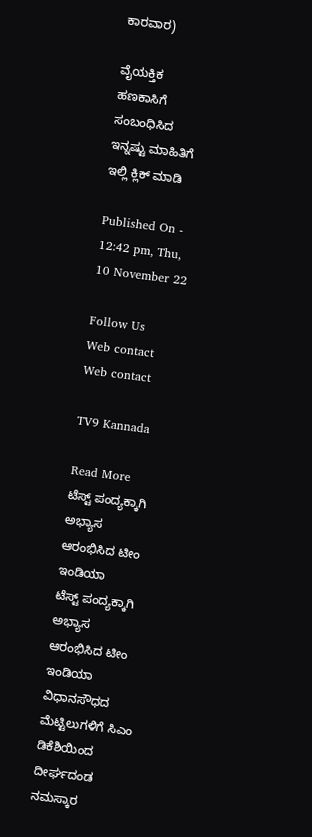ಕಾರವಾರ)

ವೈಯಕ್ತಿಕ ಹಣಕಾಸಿಗೆ ಸಂಬಂಧಿಸಿದ ಇನ್ನಷ್ಟು ಮಾಹಿತಿಗೆ ಇಲ್ಲಿ ಕ್ಲಿಕ್ ಮಾಡಿ

Published On - 12:42 pm, Thu, 10 November 22

Follow Us
Web contact
Web contact

TV9 Kannada

Read More
ಟೆಸ್ಟ್ ಪಂದ್ಯಕ್ಕಾಗಿ ಅಭ್ಯಾಸ ಆರಂಭಿಸಿದ ಟೀಂ ಇಂಡಿಯಾ
ಟೆಸ್ಟ್ ಪಂದ್ಯಕ್ಕಾಗಿ ಅಭ್ಯಾಸ ಆರಂಭಿಸಿದ ಟೀಂ ಇಂಡಿಯಾ
ವಿಧಾನಸೌಧದ ಮೆಟ್ಟಿಲುಗಳಿಗೆ ಸಿಎಂ ಡಿಕೆಶಿಯಿಂದ ದೀರ್ಘದಂಡ ನಮಸ್ಕಾರ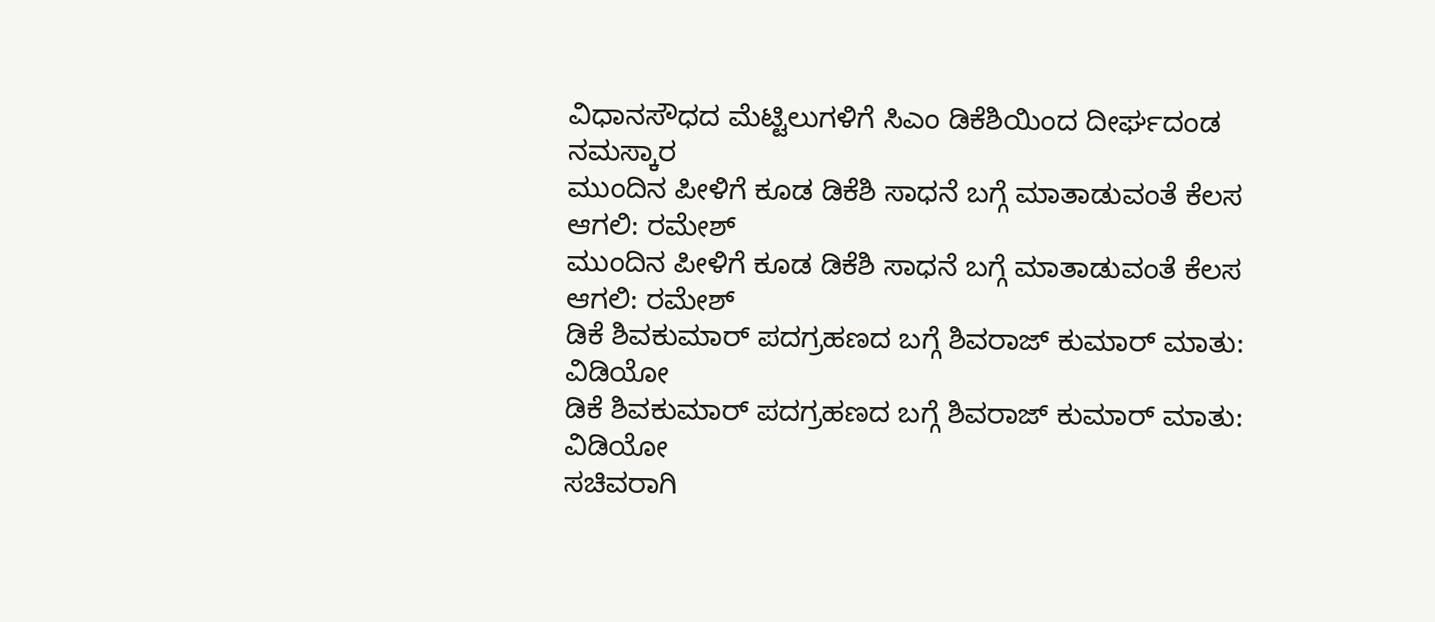ವಿಧಾನಸೌಧದ ಮೆಟ್ಟಿಲುಗಳಿಗೆ ಸಿಎಂ ಡಿಕೆಶಿಯಿಂದ ದೀರ್ಘದಂಡ ನಮಸ್ಕಾರ
ಮುಂದಿನ ಪೀಳಿಗೆ ಕೂಡ ಡಿಕೆಶಿ ಸಾಧನೆ ಬಗ್ಗೆ ಮಾತಾಡುವಂತೆ ಕೆಲಸ ಆಗಲಿ: ರಮೇಶ್
ಮುಂದಿನ ಪೀಳಿಗೆ ಕೂಡ ಡಿಕೆಶಿ ಸಾಧನೆ ಬಗ್ಗೆ ಮಾತಾಡುವಂತೆ ಕೆಲಸ ಆಗಲಿ: ರಮೇಶ್
ಡಿಕೆ ಶಿವಕುಮಾರ್ ಪದಗ್ರಹಣದ ಬಗ್ಗೆ ಶಿವರಾಜ್ ಕುಮಾರ್ ಮಾತು: ವಿಡಿಯೋ
ಡಿಕೆ ಶಿವಕುಮಾರ್ ಪದಗ್ರಹಣದ ಬಗ್ಗೆ ಶಿವರಾಜ್ ಕುಮಾರ್ ಮಾತು: ವಿಡಿಯೋ
ಸಚಿವರಾಗಿ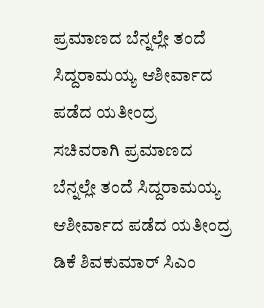ಪ್ರಮಾಣದ ಬೆನ್ನಲ್ಲೇ ತಂದೆ ಸಿದ್ದರಾಮಯ್ಯ ಆಶೀರ್ವಾದ ಪಡೆದ ಯತೀಂದ್ರ
ಸಚಿವರಾಗಿ ಪ್ರಮಾಣದ ಬೆನ್ನಲ್ಲೇ ತಂದೆ ಸಿದ್ದರಾಮಯ್ಯ ಆಶೀರ್ವಾದ ಪಡೆದ ಯತೀಂದ್ರ
ಡಿಕೆ ಶಿವಕುಮಾರ್ ಸಿಎಂ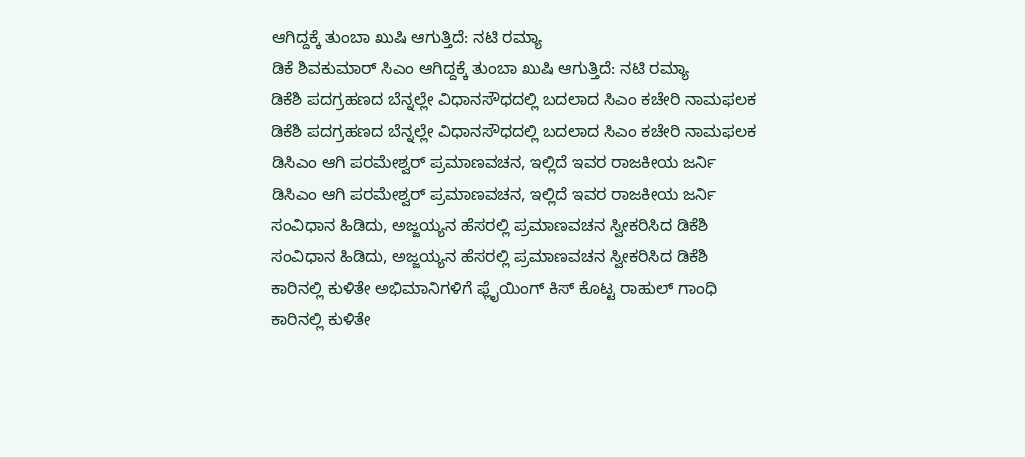ಆಗಿದ್ದಕ್ಕೆ ತುಂಬಾ ಖುಷಿ ಆಗುತ್ತಿದೆ: ನಟಿ ರಮ್ಯಾ
ಡಿಕೆ ಶಿವಕುಮಾರ್ ಸಿಎಂ ಆಗಿದ್ದಕ್ಕೆ ತುಂಬಾ ಖುಷಿ ಆಗುತ್ತಿದೆ: ನಟಿ ರಮ್ಯಾ
ಡಿಕೆಶಿ ಪದಗ್ರಹಣದ ಬೆನ್ನಲ್ಲೇ ವಿಧಾನಸೌಧದಲ್ಲಿ ಬದಲಾದ ಸಿಎಂ ಕಚೇರಿ ನಾಮಫಲಕ
ಡಿಕೆಶಿ ಪದಗ್ರಹಣದ ಬೆನ್ನಲ್ಲೇ ವಿಧಾನಸೌಧದಲ್ಲಿ ಬದಲಾದ ಸಿಎಂ ಕಚೇರಿ ನಾಮಫಲಕ
ಡಿಸಿಎಂ ಆಗಿ ಪರಮೇಶ್ವರ್ ಪ್ರಮಾಣವಚನ, ಇಲ್ಲಿದೆ ಇವರ ರಾಜಕೀಯ ಜರ್ನಿ
ಡಿಸಿಎಂ ಆಗಿ ಪರಮೇಶ್ವರ್ ಪ್ರಮಾಣವಚನ, ಇಲ್ಲಿದೆ ಇವರ ರಾಜಕೀಯ ಜರ್ನಿ
ಸಂವಿಧಾನ ಹಿಡಿದು, ಅಜ್ಜಯ್ಯನ ಹೆಸರಲ್ಲಿ ಪ್ರಮಾಣವಚನ ಸ್ವೀಕರಿಸಿದ ಡಿಕೆಶಿ
ಸಂವಿಧಾನ ಹಿಡಿದು, ಅಜ್ಜಯ್ಯನ ಹೆಸರಲ್ಲಿ ಪ್ರಮಾಣವಚನ ಸ್ವೀಕರಿಸಿದ ಡಿಕೆಶಿ
ಕಾರಿನಲ್ಲಿ ಕುಳಿತೇ ಅಭಿಮಾನಿಗಳಿಗೆ ಫ್ಲೈಯಿಂಗ್ ಕಿಸ್ ಕೊಟ್ಟ ರಾಹುಲ್ ಗಾಂಧಿ
ಕಾರಿನಲ್ಲಿ ಕುಳಿತೇ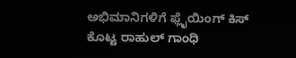ಅಭಿಮಾನಿಗಳಿಗೆ ಫ್ಲೈಯಿಂಗ್ ಕಿಸ್ ಕೊಟ್ಟ ರಾಹುಲ್ ಗಾಂಧಿ